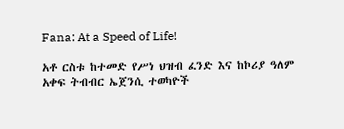Fana: At a Speed of Life!

አቶ ርስቱ ከተመድ የሥነ ህዝብ ፈንድ እና ከኮሪያ ዓለም አቀፍ ትብብር ኤጀንሲ ተወካዮች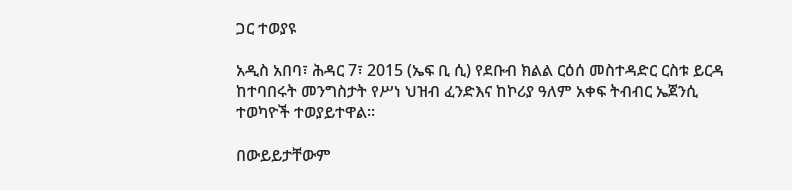ጋር ተወያዩ

አዲስ አበባ፣ ሕዳር 7፣ 2015 (ኤፍ ቢ ሲ) የደቡብ ክልል ርዕሰ መስተዳድር ርስቱ ይርዳ ከተባበሩት መንግስታት የሥነ ህዝብ ፈንድእና ከኮሪያ ዓለም አቀፍ ትብብር ኤጀንሲ ተወካዮች ተወያይተዋል፡፡

በውይይታቸውም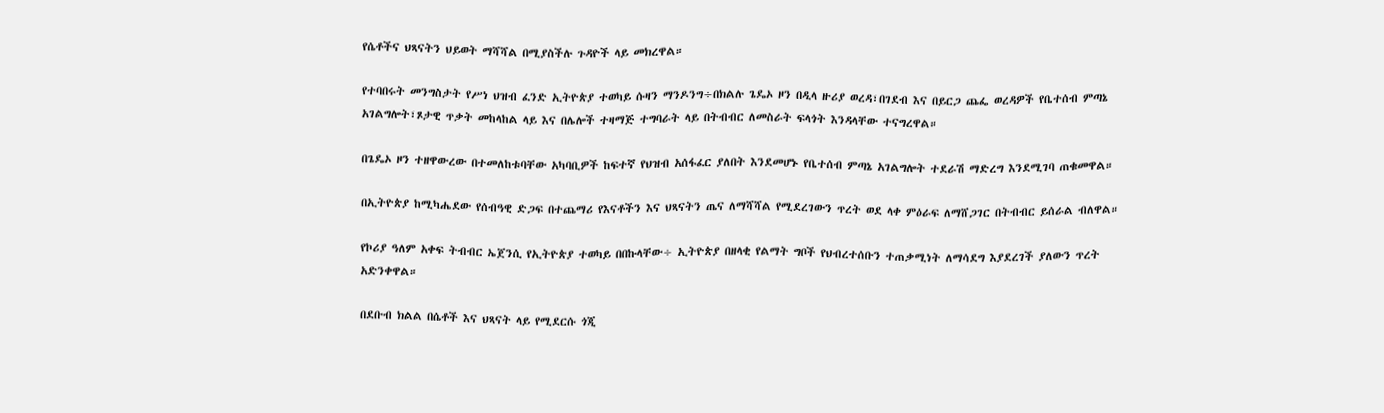የሴቶችና ህጻናትን ህይወት ማሻሻል በሚያስችሉ ጉዳዮች ላይ መክረዋል።

የተባበሩት መንግስታት የሥነ ህዝብ ፈንድ ኢትዮጵያ ተወካይ ሱዛን ማንዶንግ÷በክልሉ ጌዴኦ ዞን በዲላ ዙሪያ ወረዳ፣በገደብ እና በይርጋ ጨፌ ወረዳዎች የቤተሰብ ምጣኔ አገልግሎት፣ጾታዊ ጥቃት መከላከል ላይ እና በሌሎች ተዛማጅ ተግባራት ላይ በትብብር ለመስራት ፍላጎት እንዳላቸው ተናግረዋል።

በጌዴኦ ዞን ተዘዋውረው በተመለከቱባቸው አካባቢዎች ከፍተኛ የህዝብ አሰፋፈር ያለበት እንደመሆኑ የቤተሰብ ምጣኔ አገልግሎት ተደራሽ ማድረግ እንደሚገባ ጠቁመዋል።

በኢትዮጵያ ከሚካሔደው የሰብዓዊ ድጋፍ በተጨማሪ የእናቶችን እና ህጻናትን ጤና ለማሻሻል የሚደረገውን ጥረት ወደ ላቀ ምዕራፍ ለማሸጋገር በትብብር ይሰራል ብለዋል።

የኮሪያ ዓለም አቀፍ ትብብር ኤጀንሲ የኢትዮጵያ ተወካይ በበኩላቸው÷ ኢትዮጵያ በዘላቂ የልማት ግቦች የህብረተሰቡን ተጠቃሚነት ለማሳደግ እያደረገች ያለውን ጥረት አድንቀዋል።

በደቡብ ክልል በሴቶች እና ህጻናት ላይ የሚደርሱ ጎጂ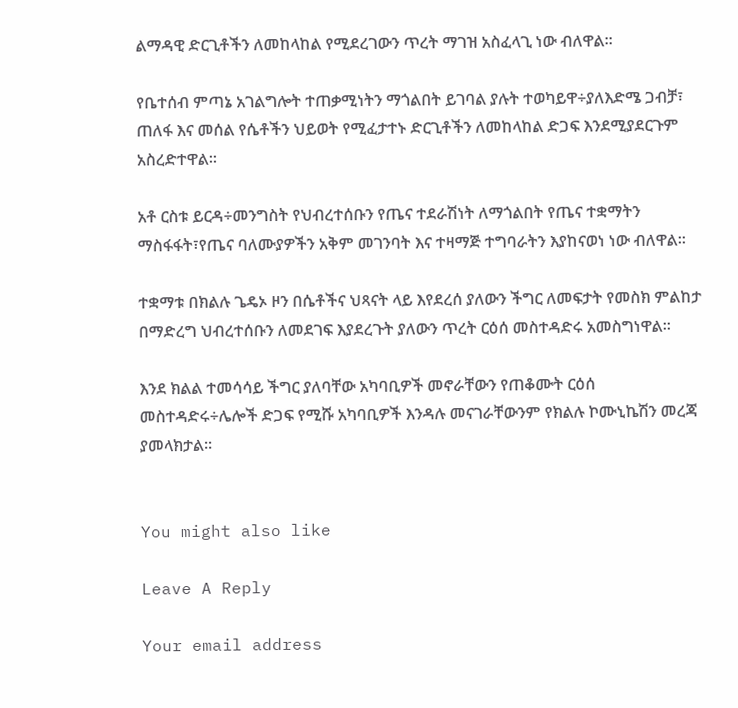ልማዳዊ ድርጊቶችን ለመከላከል የሚደረገውን ጥረት ማገዝ አስፈላጊ ነው ብለዋል።

የቤተሰብ ምጣኔ አገልግሎት ተጠቃሚነትን ማጎልበት ይገባል ያሉት ተወካይዋ÷ያለእድሜ ጋብቻ፣ ጠለፋ እና መሰል የሴቶችን ህይወት የሚፈታተኑ ድርጊቶችን ለመከላከል ድጋፍ እንደሚያደርጉም አስረድተዋል።

አቶ ርስቱ ይርዳ÷መንግስት የህብረተሰቡን የጤና ተደራሽነት ለማጎልበት የጤና ተቋማትን ማስፋፋት፣የጤና ባለሙያዎችን አቅም መገንባት እና ተዛማጅ ተግባራትን እያከናወነ ነው ብለዋል።

ተቋማቱ በክልሉ ጌዴኦ ዞን በሴቶችና ህጻናት ላይ እየደረሰ ያለውን ችግር ለመፍታት የመስክ ምልከታ በማድረግ ህብረተሰቡን ለመደገፍ እያደረጉት ያለውን ጥረት ርዕሰ መስተዳድሩ አመስግነዋል።

እንደ ክልል ተመሳሳይ ችግር ያለባቸው አካባቢዎች መኖራቸውን የጠቆሙት ርዕሰ መስተዳድሩ÷ሌሎች ድጋፍ የሚሹ አካባቢዎች እንዳሉ መናገራቸውንም የክልሉ ኮሙኒኬሽን መረጃ ያመላክታል፡፡


You might also like

Leave A Reply

Your email address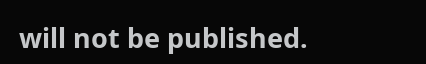will not be published.